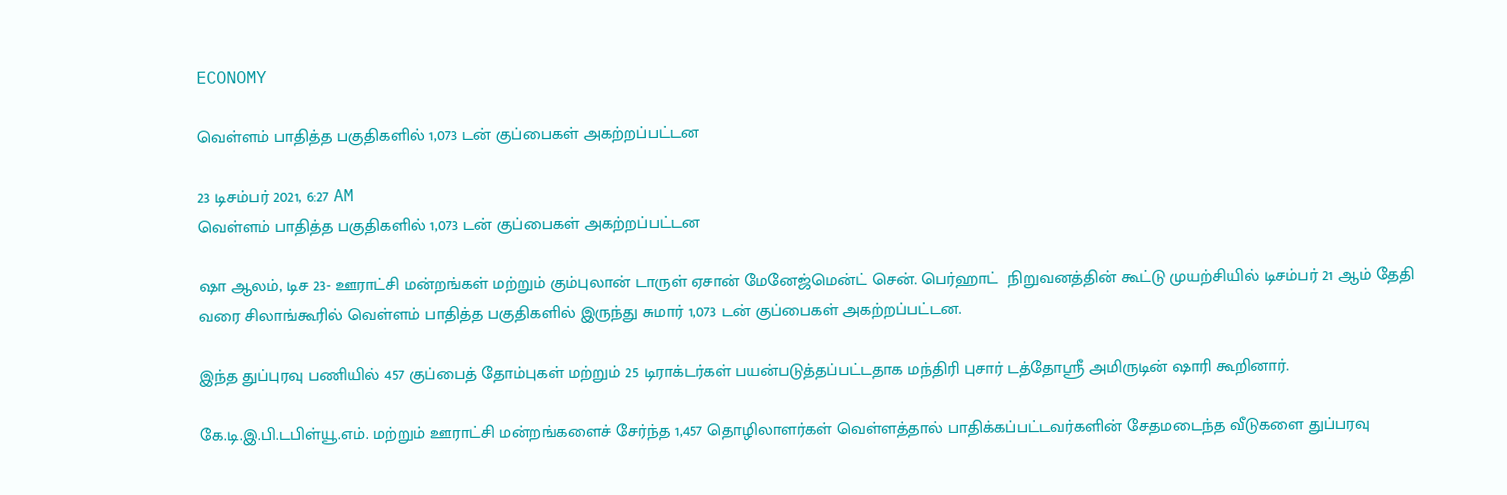ECONOMY

வெள்ளம் பாதித்த பகுதிகளில் 1,073 டன் குப்பைகள் அகற்றப்பட்டன

23 டிசம்பர் 2021, 6:27 AM
வெள்ளம் பாதித்த பகுதிகளில் 1,073 டன் குப்பைகள் அகற்றப்பட்டன

ஷா ஆலம், டிச 23- ஊராட்சி மன்றங்கள் மற்றும் கும்புலான் டாருள் ஏசான் மேனேஜ்மென்ட் சென். பெர்ஹாட்  நிறுவனத்தின் கூட்டு முயற்சியில் டிசம்பர் 21 ஆம் தேதி வரை சிலாங்கூரில் வெள்ளம் பாதித்த பகுதிகளில் இருந்து சுமார் 1,073 டன் குப்பைகள் அகற்றப்பட்டன.

இந்த துப்புரவு பணியில் 457 குப்பைத் தோம்புகள் மற்றும் 25 டிராக்டர்கள் பயன்படுத்தப்பட்டதாக மந்திரி புசார் டத்தோஸ்ரீ அமிருடின் ஷாரி கூறினார்.

கே.டி.இ.பி.டபிள்யூ.எம். மற்றும் ஊராட்சி மன்றங்களைச் சேர்ந்த 1,457 தொழிலாளர்கள் வெள்ளத்தால் பாதிக்கப்பட்டவர்களின் சேதமடைந்த வீடுகளை துப்பரவு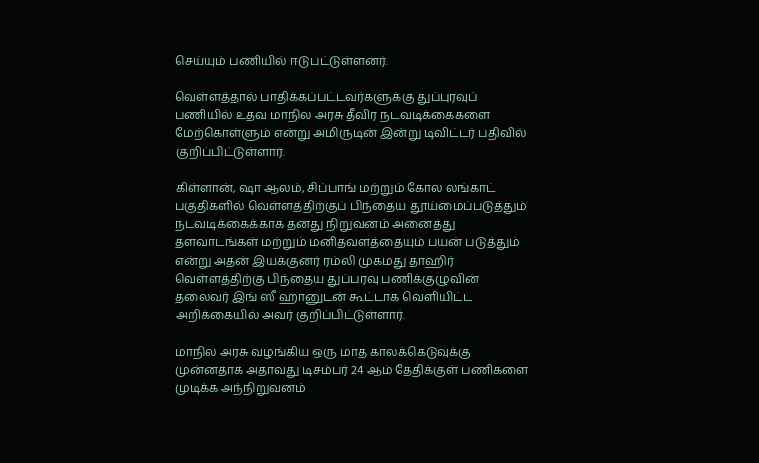செய்யும் பணியில் ஈடுபட்டுள்ளனர்.

வெள்ளத்தால் பாதிக்கப்பட்டவர்களுக்கு துப்புரவுப் பணியில் உதவ மாநில அரசு தீவிர நடவடிக்கைகளை மேற்கொள்ளும் என்று அமிருடின் இன்று டிவிட்டர் பதிவில் குறிப்பிட்டுள்ளார்.

கிள்ளான், ஷா ஆலம், சிப்பாங் மற்றும் கோல லங்காட் பகுதிகளில் வெள்ளத்திற்குப் பிந்தைய தூய்மைப்படுத்தும் நடவடிக்கைக்காக தனது நிறுவனம் அனைத்து தளவாடங்கள் மற்றும் மனிதவளத்தையும் பயன் படுத்தும் என்று அதன் இயக்குனர் ரம்லி முகமது தாஹிர் வெள்ளத்திற்கு பிந்தைய துப்பரவு பணிக்குழுவின் தலைவர் இங் ஸீ ஹானுடன் கூட்டாக வெளியிட்ட அறிக்கையில் அவர் குறிப்பிட்டுள்ளார்.

மாநில அரசு வழங்கிய ஒரு மாத காலக்கெடுவுக்கு முன்னதாக அதாவது டிசம்பர் 24 ஆம் தேதிக்குள் பணிகளை முடிக்க அந்நிறுவனம்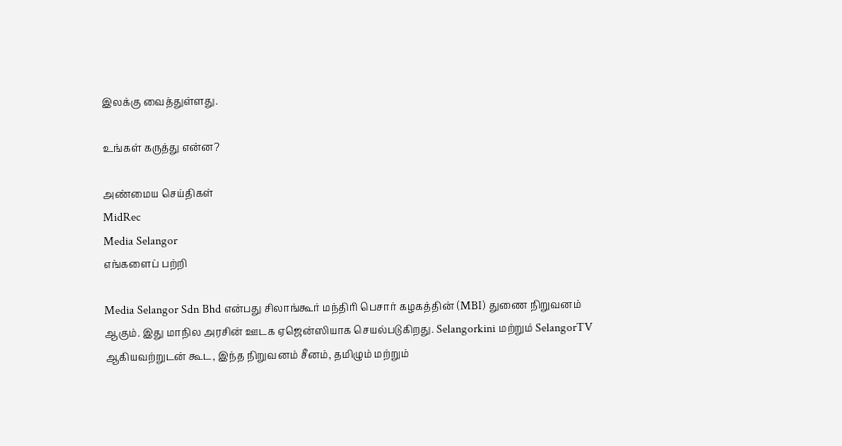இலக்கு வைத்துள்ளது.

உங்கள் கருத்து என்ன?

அண்மைய செய்திகள்
MidRec
Media Selangor
எங்களைப் பற்றி

Media Selangor Sdn Bhd என்பது சிலாங்கூர் மந்திரி பெசார் கழகத்தின் (MBI) துணை நிறுவனம் ஆகும். இது மாநில அரசின் ஊடக ஏஜென்ஸியாக செயல்படுகிறது. Selangorkini மற்றும் SelangorTV ஆகியவற்றுடன் கூட, இந்த நிறுவனம் சீனம், தமிழும் மற்றும்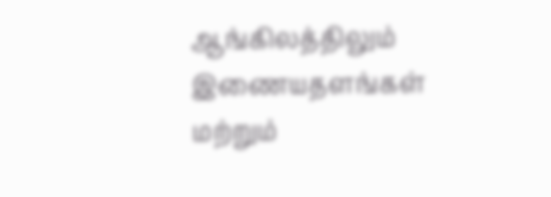ஆங்கிலத்திலும் இணையதளங்கள் மற்றும்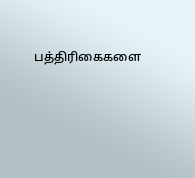பத்திரிகைகளை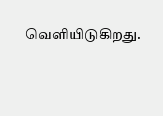வெளியிடுகிறது.